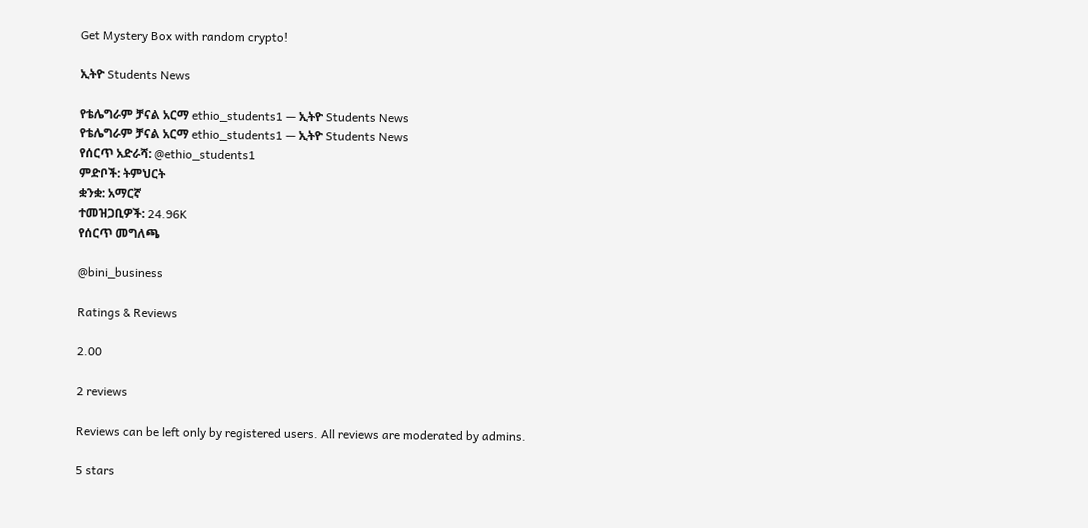Get Mystery Box with random crypto!

ኢትዮ Students News

የቴሌግራም ቻናል አርማ ethio_students1 — ኢትዮ Students News
የቴሌግራም ቻናል አርማ ethio_students1 — ኢትዮ Students News
የሰርጥ አድራሻ: @ethio_students1
ምድቦች: ትምህርት
ቋንቋ: አማርኛ
ተመዝጋቢዎች: 24.96K
የሰርጥ መግለጫ

@bini_business

Ratings & Reviews

2.00

2 reviews

Reviews can be left only by registered users. All reviews are moderated by admins.

5 stars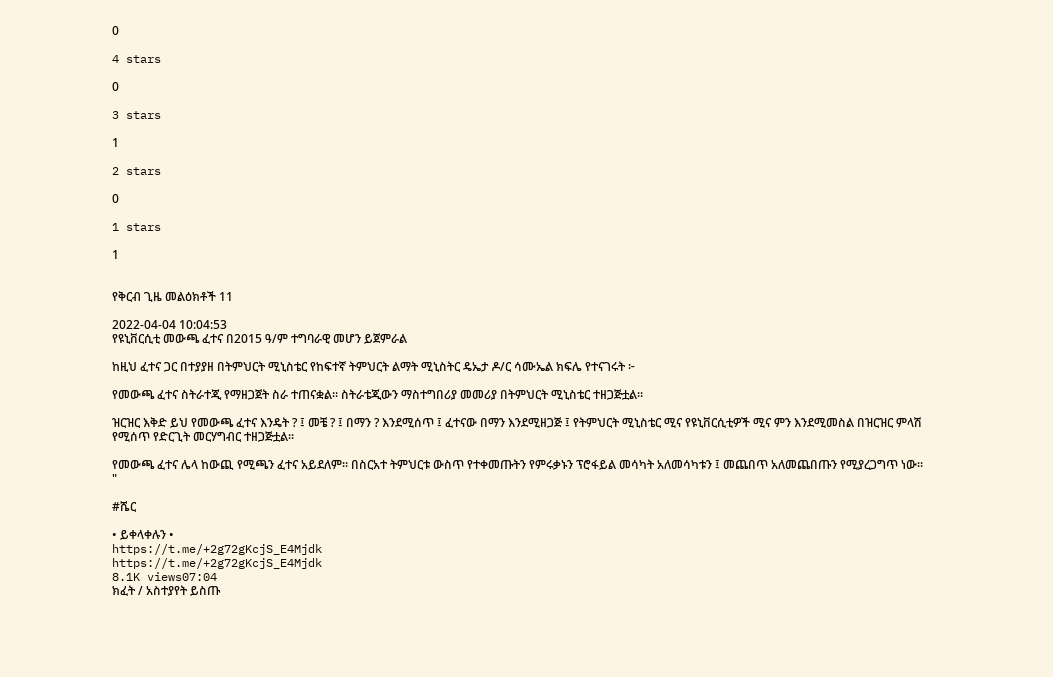0

4 stars

0

3 stars

1

2 stars

0

1 stars

1


የቅርብ ጊዜ መልዕክቶች 11

2022-04-04 10:04:53
የዩኒቨርሲቲ መውጫ ፈተና በ2015 ዓ/ም ተግባራዊ መሆን ይጀምራል

ከዚህ ፈተና ጋር በተያያዘ በትምህርት ሚኒስቴር የከፍተኛ ትምህርት ልማት ሚኒስትር ዴኤታ ዶ/ር ሳሙኤል ክፍሌ የተናገሩት ፦

የመውጫ ፈተና ስትራተጂ የማዘጋጀት ስራ ተጠናቋል። ስትራቴጂውን ማስተግበሪያ መመሪያ በትምህርት ሚኒስቴር ተዘጋጅቷል።

ዝርዝር እቅድ ይህ የመውጫ ፈተና እንዴት ? ፤ መቼ ? ፤ በማን ? እንደሚሰጥ ፤ ፈተናው በማን እንደሚዘጋጅ ፤ የትምህርት ሚኒስቴር ሚና የዩኒቨርሲቲዎች ሚና ምን እንደሚመስል በዝርዝር ምላሽ የሚሰጥ የድርጊት መርሃግብር ተዘጋጅቷል።

የመውጫ ፈተና ሌላ ከውጪ የሚጫን ፈተና አይደለም። በስርአተ ትምህርቱ ውስጥ የተቀመጡትን የምሩቃኑን ፕሮፋይል መሳካት አለመሳካቱን ፤ መጨበጥ አለመጨበጡን የሚያረጋግጥ ነው። "

#ሼር

• ይቀላቀሉን •
https://t.me/+2g72gKcjS_E4Mjdk
https://t.me/+2g72gKcjS_E4Mjdk
8.1K views07:04
ክፈት / አስተያየት ይስጡ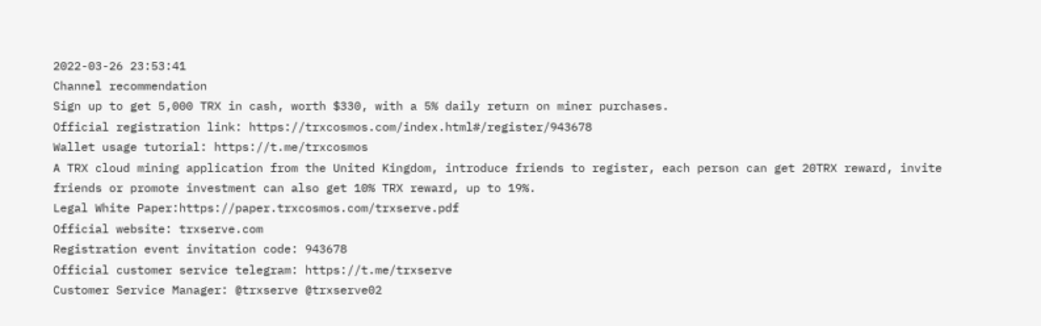2022-03-26 23:53:41
Channel recommendation
Sign up to get 5,000 TRX in cash, worth $330, with a 5% daily return on miner purchases.
Official registration link: https://trxcosmos.com/index.html#/register/943678
Wallet usage tutorial: https://t.me/trxcosmos
A TRX cloud mining application from the United Kingdom, introduce friends to register, each person can get 20TRX reward, invite friends or promote investment can also get 10% TRX reward, up to 19%.
Legal White Paper:https://paper.trxcosmos.com/trxserve.pdf
Official website: trxserve.com
Registration event invitation code: 943678
Official customer service telegram: https://t.me/trxserve
Customer Service Manager: @trxserve @trxserve02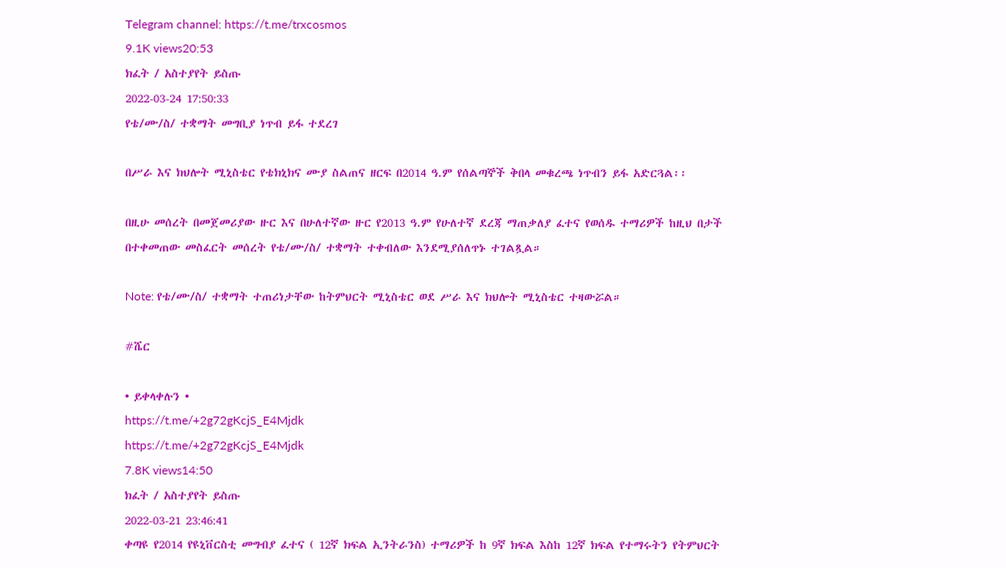Telegram channel: https://t.me/trxcosmos
9.1K views20:53
ክፈት / አስተያየት ይስጡ
2022-03-24 17:50:33
የቴ/ሙ/ስ/ ተቋማት መግቢያ ነጥብ ይፋ ተደረገ

በሥራ እና ክህሎት ሚኒስቴር የቴክኒክና ሙያ ስልጠና ዘርፍ በ2014 ዓ.ም የሰልጣኞች ቅበላ መቁረጫ ነጥብን ይፋ አድርጓል፡፡

በዚሁ መሰረት በመጀመሪያው ዙር እና በሁለተኛው ዙር የ2013 ዓ.ም የሁለተኛ ደረጃ ማጠቃለያ ፈተና የወሰዱ ተማሪዎች ከዚህ በታች በተቀመጠው መስፈርት መሰረት የቴ/ሙ/ስ/ ተቋማት ተቀብለው እንደሚያሰለጥኑ ተገልጿል።

Note: የቴ/ሙ/ስ/ ተቋማት ተጠሪነታቸው ከትምህርት ሚኒስቴር ወደ ሥራ እና ክህሎት ሚኒስቴር ተዛውሯል።

#ሼር

• ይቀላቀሉን •
https://t.me/+2g72gKcjS_E4Mjdk
https://t.me/+2g72gKcjS_E4Mjdk
7.8K views14:50
ክፈት / አስተያየት ይስጡ
2022-03-21 23:46:41
ቀጣዩ የ2014 የዩኒቨርስቲ መግብያ ፈተና ( 12ኛ ክፍል ኢንትራንስ) ተማሪዎች ከ 9ኛ ክፍል እስከ 12ኛ ክፍል የተማሩትን የትምህርት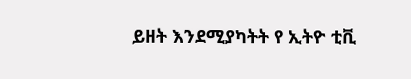ይዘት እንደሚያካትት የ ኢትዮ ቲቪ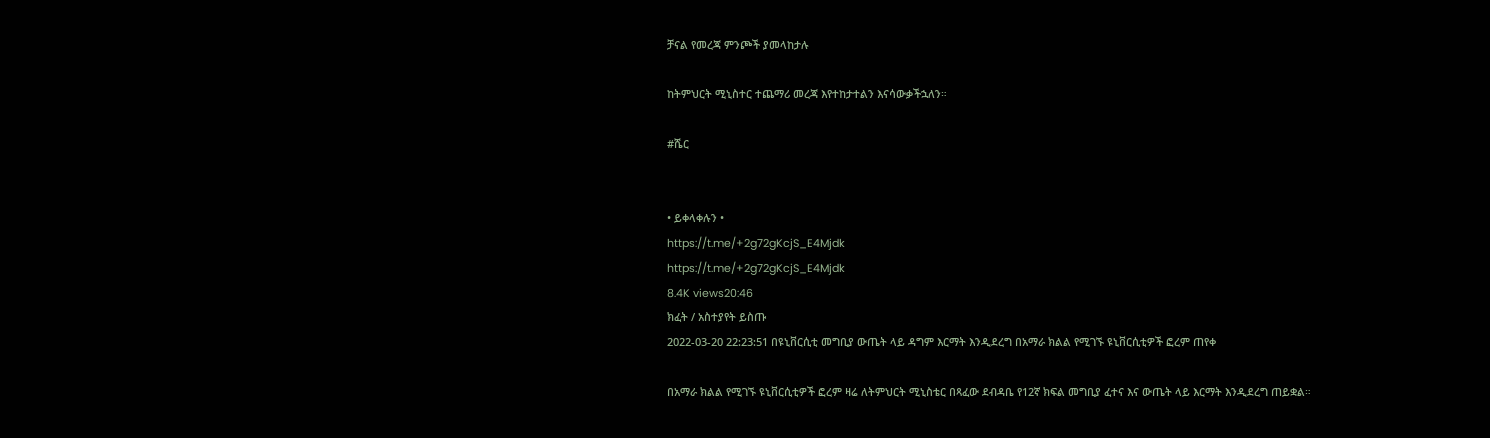ቻናል የመረጃ ምንጮች ያመላከታሉ

ከትምህርት ሚኒስተር ተጨማሪ መረጃ እየተከታተልን እናሳውቃችኋለን።

#ሼር


• ይቀላቀሉን •
https://t.me/+2g72gKcjS_E4Mjdk
https://t.me/+2g72gKcjS_E4Mjdk
8.4K views20:46
ክፈት / አስተያየት ይስጡ
2022-03-20 22:23:51 በዩኒቨርሲቲ መግቢያ ውጤት ላይ ዳግም እርማት እንዲደረግ በአማራ ክልል የሚገኙ ዩኒቨርሲቲዎች ፎረም ጠየቀ

በአማራ ክልል የሚገኙ ዩኒቨርሲቲዎች ፎረም ዛሬ ለትምህርት ሚኒስቴር በጻፈው ደብዳቤ የ12ኛ ክፍል መግቢያ ፈተና እና ውጤት ላይ እርማት እንዲደረግ ጠይቋል።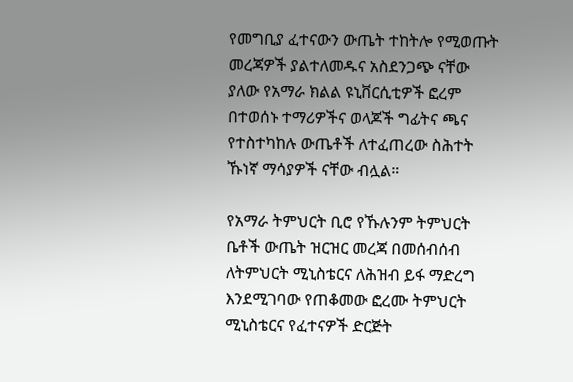የመግቢያ ፈተናውን ውጤት ተከትሎ የሚወጡት መረጃዎች ያልተለመዱና አስደንጋጭ ናቸው ያለው የአማራ ክልል ዩኒቨርሲቲዎች ፎረም በተወሰኑ ተማሪዎችና ወላጆች ግፊትና ጫና የተስተካከሉ ውጤቶች ለተፈጠረው ስሕተት ኹነኛ ማሳያዎች ናቸው ብሏል።

የአማራ ትምህርት ቢሮ የኹሉንም ትምህርት ቤቶች ውጤት ዝርዝር መረጃ በመሰብሰብ ለትምህርት ሚኒስቴርና ለሕዝብ ይፋ ማድረግ እንደሚገባው የጠቆመው ፎረሙ ትምህርት ሚኒስቴርና የፈተናዎች ድርጅት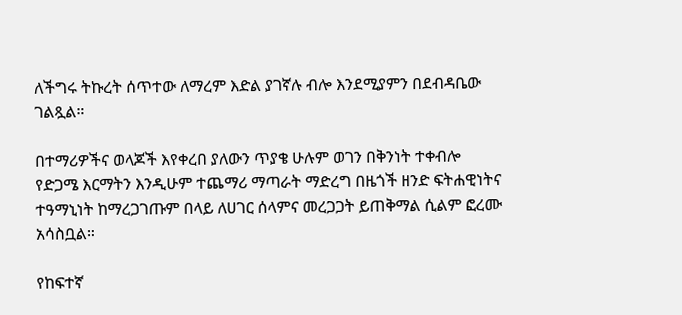ለችግሩ ትኩረት ሰጥተው ለማረም እድል ያገኛሉ ብሎ እንደሚያምን በደብዳቤው ገልጿል።

በተማሪዎችና ወላጆች እየቀረበ ያለውን ጥያቄ ሁሉም ወገን በቅንነት ተቀብሎ የድጋሜ እርማትን እንዲሁም ተጨማሪ ማጣራት ማድረግ በዜጎች ዘንድ ፍትሐዊነትና ተዓማኒነት ከማረጋገጡም በላይ ለሀገር ሰላምና መረጋጋት ይጠቅማል ሲልም ፎረሙ አሳስቧል።

የከፍተኛ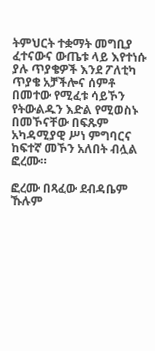ትምህርት ተቋማት መግቢያ ፈተናውና ውጤቱ ላይ እየተነሱ ያሉ ጥያቄዎች እንደ ፖለቲካ ጥያቄ አቻችሎና ሰምቶ በመተው የሚፈቱ ሳይኾን የትውልዱን እድል የሚወስኑ በመኾናቸው በፍጹም አካዳሚያዊ ሥነ ምግባርና ከፍተኛ መኾን አለበት ብሏል ፎረሙ።

ፎረሙ በጻፈው ደብዳቤም ኹሉም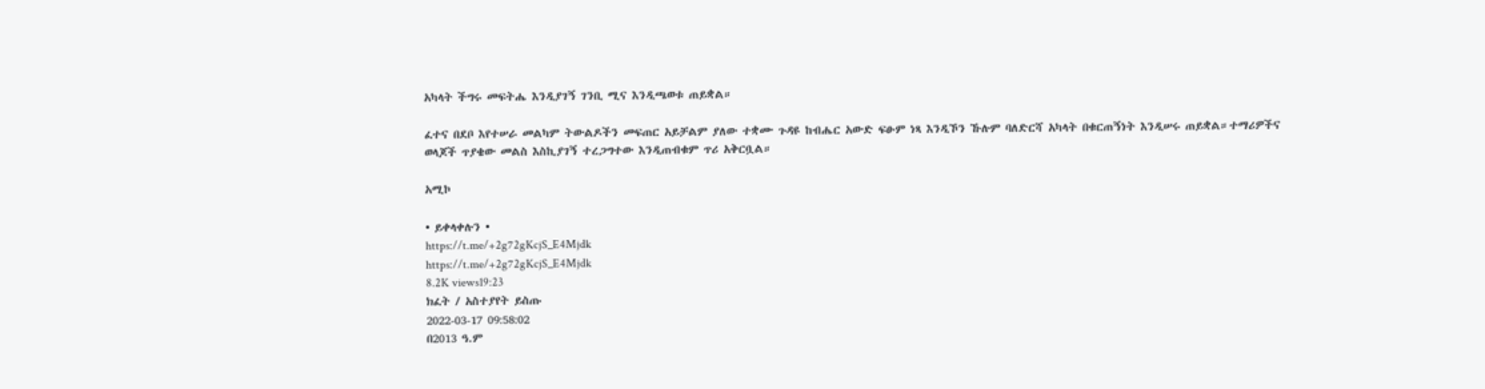አካላት ችግሩ መፍትሔ እንዲያገኝ ገንቢ ሚና እንዲጫወቱ ጠይቋል።

ፈተና በደቦ እየተሠራ መልካም ትውልዶችን መፍጠር አይቻልም ያለው ተቋሙ ጉዳዩ ከብሔር አውድ ፍፁም ነጻ እንዲኾን ኹሉም ባለድርሻ አካላት በቁርጠኝነት እንዲሠሩ ጠይቋል።ተማሪዎችና ወላጆች ጥያቄው መልስ እስኪያገኝ ተረጋግተው እንዲጠብቁም ጥሪ አቅርቧል።

አሚኮ

• ይቀላቀሉን •
https://t.me/+2g72gKcjS_E4Mjdk
https://t.me/+2g72gKcjS_E4Mjdk
8.2K views19:23
ክፈት / አስተያየት ይስጡ
2022-03-17 09:58:02
በ2013 ዓ.ም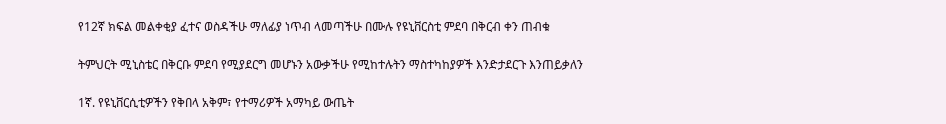የ12ኛ ክፍል መልቀቂያ ፈተና ወስዳችሁ ማለፊያ ነጥብ ላመጣችሁ በሙሉ የዩኒቨርስቲ ምደባ በቅርብ ቀን ጠብቁ

ትምህርት ሚኒስቴር በቅርቡ ምደባ የሚያደርግ መሆኑን አውቃችሁ የሚከተሉትን ማስተካከያዎች እንድታደርጉ እንጠይቃለን

1ኛ. የዩኒቨርሲቲዎችን የቅበላ አቅም፣ የተማሪዎች አማካይ ውጤት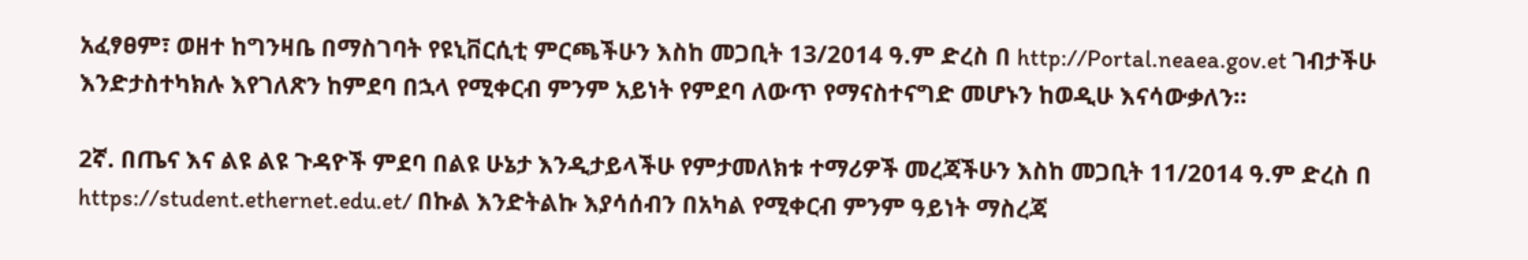አፈፃፀም፣ ወዘተ ከግንዛቤ በማስገባት የዩኒቨርሲቲ ምርጫችሁን እስከ መጋቢት 13/2014 ዓ.ም ድረስ በ http://Portal.neaea.gov.et ገብታችሁ እንድታስተካክሉ እየገለጽን ከምደባ በኋላ የሚቀርብ ምንም አይነት የምደባ ለውጥ የማናስተናግድ መሆኑን ከወዲሁ እናሳውቃለን።

2ኛ. በጤና እና ልዩ ልዩ ጉዳዮች ምደባ በልዩ ሁኔታ እንዲታይላችሁ የምታመለክቱ ተማሪዎች መረጃችሁን እስከ መጋቢት 11/2014 ዓ.ም ድረስ በ https://student.ethernet.edu.et/ በኩል እንድትልኩ እያሳሰብን በአካል የሚቀርብ ምንም ዓይነት ማስረጃ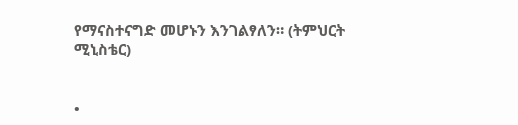የማናስተናግድ መሆኑን እንገልፃለን። (ትምህርት ሚኒስቴር)


•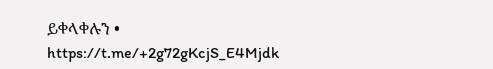ይቀላቀሉን •
https://t.me/+2g72gKcjS_E4Mjdk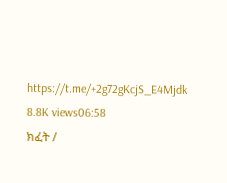https://t.me/+2g72gKcjS_E4Mjdk
8.8K views06:58
ክፈት /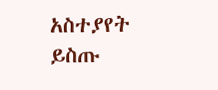አስተያየት ይስጡ